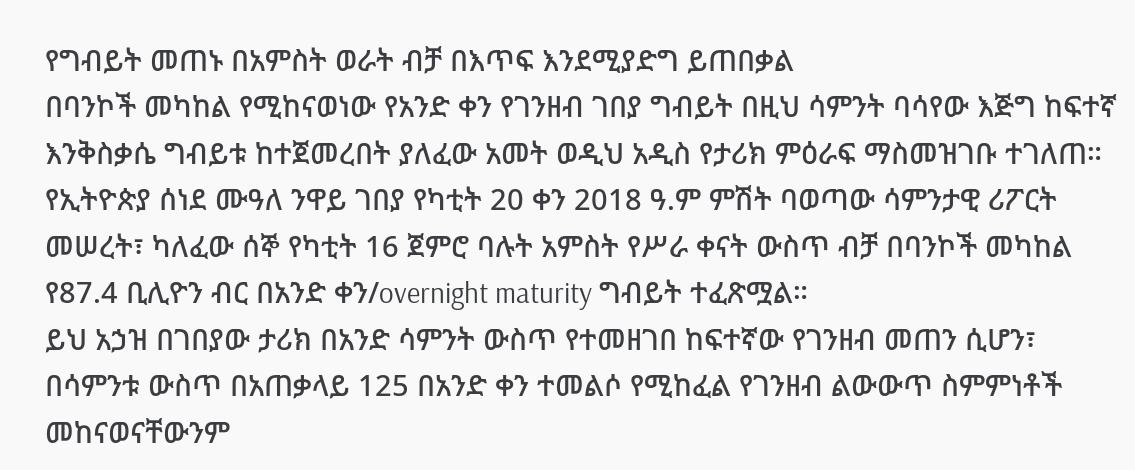የግብይት መጠኑ በአምስት ወራት ብቻ በእጥፍ እንደሚያድግ ይጠበቃል
በባንኮች መካከል የሚከናወነው የአንድ ቀን የገንዘብ ገበያ ግብይት በዚህ ሳምንት ባሳየው እጅግ ከፍተኛ እንቅስቃሴ ግብይቱ ከተጀመረበት ያለፈው አመት ወዲህ አዲስ የታሪክ ምዕራፍ ማስመዝገቡ ተገለጠ።
የኢትዮጵያ ሰነደ ሙዓለ ንዋይ ገበያ የካቲት 20 ቀን 2018 ዓ.ም ምሽት ባወጣው ሳምንታዊ ሪፖርት መሠረት፣ ካለፈው ሰኞ የካቲት 16 ጀምሮ ባሉት አምስት የሥራ ቀናት ውስጥ ብቻ በባንኮች መካከል የ87.4 ቢሊዮን ብር በአንድ ቀን/overnight maturity ግብይት ተፈጽሟል።
ይህ አኃዝ በገበያው ታሪክ በአንድ ሳምንት ውስጥ የተመዘገበ ከፍተኛው የገንዘብ መጠን ሲሆን፣ በሳምንቱ ውስጥ በአጠቃላይ 125 በአንድ ቀን ተመልሶ የሚከፈል የገንዘብ ልውውጥ ስምምነቶች መከናወናቸውንም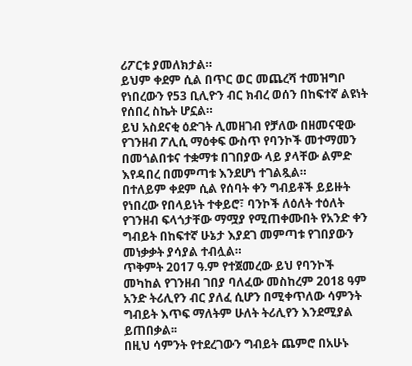ሪፖርቱ ያመለክታል።
ይህም ቀደም ሲል በጥር ወር መጨረሻ ተመዝግቦ የነበረውን የ53 ቢሊዮን ብር ክብረ ወሰን በከፍተኛ ልዩነት የሰበረ ስኬት ሆኗል።
ይህ አስደናቂ ዕድገት ሊመዘገብ የቻለው በዘመናዊው የገንዘብ ፖሊሲ ማዕቀፍ ውስጥ የባንኮች መተማመን በመጎልበቱና ተቋማቱ በገበያው ላይ ያላቸው ልምድ እየዳበረ በመምጣቱ እንደሆነ ተገልጿል።
በተለይም ቀደም ሲል የሰባት ቀን ግብይቶች ይይዙት የነበረው የበላይነት ተቀይሮ፣ ባንኮች ለዕለት ተዕለት የገንዘብ ፍላጎታቸው ማሟያ የሚጠቀሙበት የአንድ ቀን ግብይት በከፍተኛ ሁኔታ እያደገ መምጣቱ የገበያውን መነቃቃት ያሳያል ተብሏል።
ጥቅምት 2017 ዓ.ም የተጀመረው ይህ የባንኮች መካከል የገንዘብ ገበያ ባለፈው መስከረም 2018 ዓም አንድ ትሪሊየን ብር ያለፈ ሲሆን በሚቀጥለው ሳምንት ግብይት እጥፍ ማለትም ሁለት ትሪሊየን እንደሚያል ይጠበቃል፡፡
በዚህ ሳምንት የተደረገውን ግብይት ጨምሮ በአሁኑ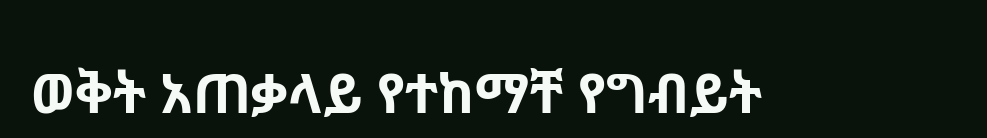ወቅት አጠቃላይ የተከማቸ የግብይት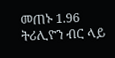መጠኑ 1.96 ትሪሊዮን ብር ላይ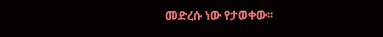መድረሱ ነው የታወቀው፡፡